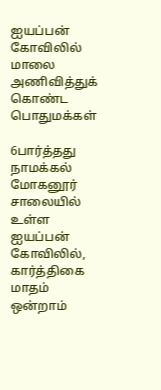ஐயப்பன் கோவிலில் மாலை அணிவித்துக் கொண்ட பொதுமக்கள்

6பார்த்தது
நாமக்கல் மோகனூர் சாலையில் உள்ள ஐயப்பன் கோவிலில், கார்த்திகை மாதம் ஒன்றாம்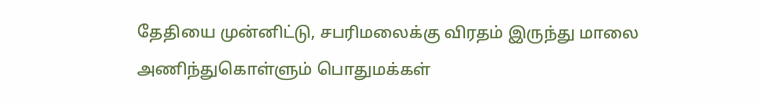தேதியை முன்னிட்டு, சபரிமலைக்கு விரதம் இருந்து மாலை அணிந்துகொள்ளும் பொதுமக்கள்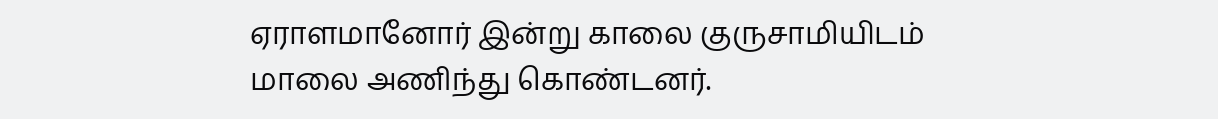ஏராளமானோர் இன்று காலை குருசாமியிடம் மாலை அணிந்து கொண்டனர்.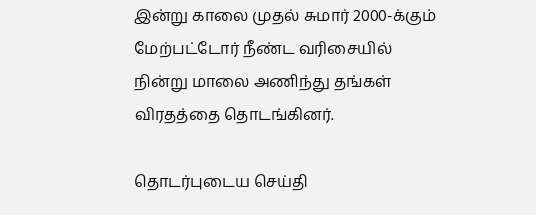இன்று காலை முதல் சுமார் 2000-க்கும் மேற்பட்டோர் நீண்ட வரிசையில் நின்று மாலை அணிந்து தங்கள் விரதத்தை தொடங்கினர்.

தொடர்புடைய செய்தி